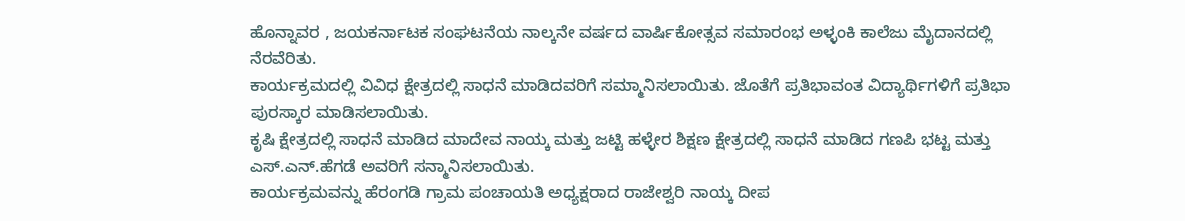ಹೊನ್ನಾವರ , ಜಯಕರ್ನಾಟಕ ಸಂಘಟನೆಯ ನಾಲ್ಕನೇ ವರ್ಷದ ವಾರ್ಷಿಕೋತ್ಸವ ಸಮಾರಂಭ ಅಳ್ಳಂಕಿ ಕಾಲೆಜು ಮೈದಾನದಲ್ಲಿ ನೆರವೆರಿತು.
ಕಾರ್ಯಕ್ರಮದಲ್ಲಿ ವಿವಿಧ ಕ್ಷೇತ್ರದಲ್ಲಿ ಸಾಧನೆ ಮಾಡಿದವರಿಗೆ ಸಮ್ಮಾನಿಸಲಾಯಿತು. ಜೊತೆಗೆ ಪ್ರತಿಭಾವಂತ ವಿದ್ಯಾರ್ಥಿಗಳಿಗೆ ಪ್ರತಿಭಾ ಪುರಸ್ಕಾರ ಮಾಡಿಸಲಾಯಿತು.
ಕೃಷಿ ಕ್ಷೇತ್ರದಲ್ಲಿ ಸಾಧನೆ ಮಾಡಿದ ಮಾದೇವ ನಾಯ್ಕ ಮತ್ತು ಜಟ್ಟಿ ಹಳ್ಳೇರ ಶಿಕ್ಷಣ ಕ್ಷೇತ್ರದಲ್ಲಿ ಸಾಧನೆ ಮಾಡಿದ ಗಣಪಿ ಭಟ್ಟ ಮತ್ತು ಎಸ್.ಎನ್.ಹೆಗಡೆ ಅವರಿಗೆ ಸನ್ಮಾನಿಸಲಾಯಿತು.
ಕಾರ್ಯಕ್ರಮವನ್ನು ಹೆರಂಗಡಿ ಗ್ರಾಮ ಪಂಚಾಯತಿ ಅಧ್ಯಕ್ಷರಾದ ರಾಜೇಶ್ವರಿ ನಾಯ್ಕ ದೀಪ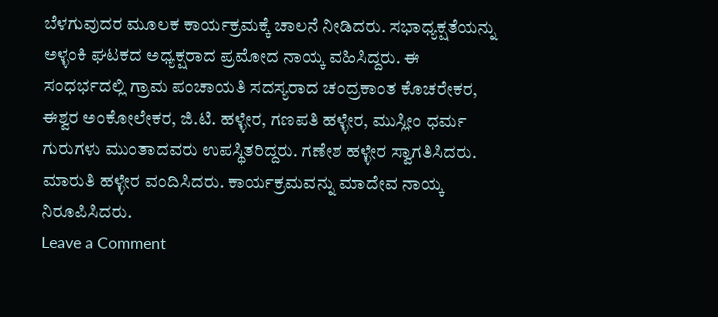ಬೆಳಗುವುದರ ಮೂಲಕ ಕಾರ್ಯಕ್ರಮಕ್ಕೆ ಚಾಲನೆ ನೀಡಿದರು. ಸಭಾಧ್ಯಕ್ಷತೆಯನ್ನು ಅಳ್ಳಂಕಿ ಘಟಕದ ಅಧ್ಯಕ್ಷರಾದ ಪ್ರಮೋದ ನಾಯ್ಕ ವಹಿಸಿದ್ದರು. ಈ ಸಂಧರ್ಭದಲ್ಲಿ ಗ್ರಾಮ ಪಂಚಾಯತಿ ಸದಸ್ಯರಾದ ಚಂದ್ರಕಾಂತ ಕೊಚರೇಕರ, ಈಶ್ವರ ಅಂಕೋಲೇಕರ, ಜಿ.ಟಿ. ಹಳ್ಳೇರ, ಗಣಪತಿ ಹಳ್ಳೇರ, ಮುಸ್ಲೀಂ ಧರ್ಮ ಗುರುಗಳು ಮುಂತಾದವರು ಉಪಸ್ಥಿತರಿದ್ದರು. ಗಣೇಶ ಹಳ್ಳೇರ ಸ್ವಾಗತಿಸಿದರು. ಮಾರುತಿ ಹಳ್ಳೇರ ವಂದಿಸಿದರು. ಕಾರ್ಯಕ್ರಮವನ್ನು ಮಾದೇವ ನಾಯ್ಕ ನಿರೂಪಿಸಿದರು.
Leave a Comment